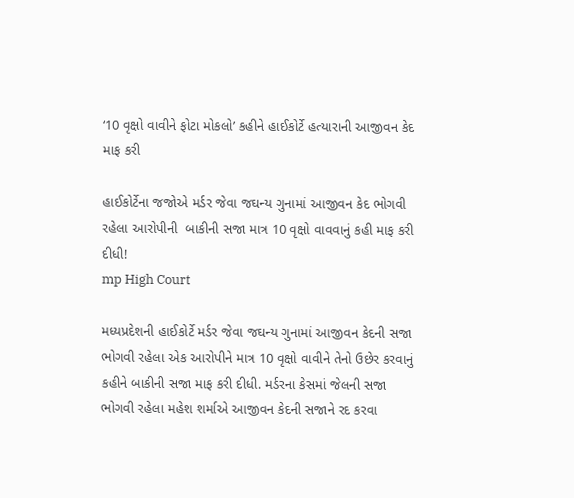‘10 વૃક્ષો વાવીને ફોટા મોકલો’ કહીને હાઈકોર્ટે હત્યારાની આજીવન કેદ માફ કરી

હાઈકોર્ટેના જજોએ મર્ડર જેવા જઘન્ય ગુનામાં આજીવન કેદ ભોગવી રહેલા આરોપીની  બાકીની સજા માત્ર 10 વૃક્ષો વાવવાનું કહી માફ કરી દીધી!
mp High Court

મધ્યપ્રદેશની હાઈકોર્ટે મર્ડર જેવા જઘન્ય ગુનામાં આજીવન કેદની સજા ભોગવી રહેલા એક આરોપીને માત્ર 10 વૃક્ષો વાવીને તેનો ઉછેર કરવાનું કહીને બાકીની સજા માફ કરી દીધી. મર્ડરના કેસમાં જેલની સજા ભોગવી રહેલા મહેશ શર્માએ આજીવન કેદની સજાને રદ કરવા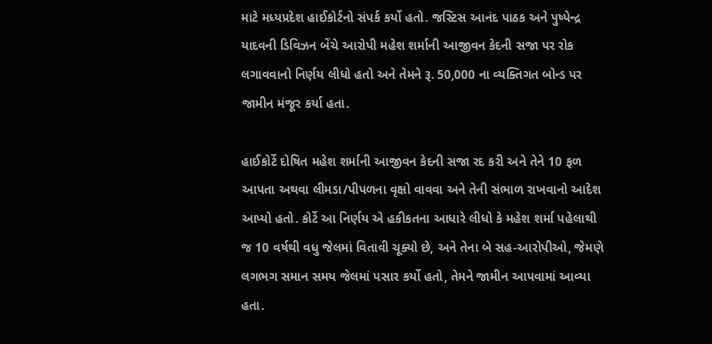માટે મધ્યપ્રદેશ હાઈકોર્ટનો સંપર્ક કર્યો હતો. જસ્ટિસ આનંદ પાઠક અને પુષ્પેન્દ્ર યાદવની ડિવિઝન બેંચે આરોપી મહેશ શર્માની આજીવન કેદની સજા પર રોક લગાવવાનો નિર્ણય લીધો હતો અને તેમને રૂ. 50,000 ના વ્યક્તિગત બોન્ડ પર જામીન મંજૂર કર્યા હતા.

હાઈકોર્ટે દોષિત મહેશ શર્માની આજીવન કેદની સજા રદ કરી અને તેને 10 ફળ આપતા અથવા લીમડા/પીપળના વૃક્ષો વાવવા અને તેની સંભાળ રાખવાનો આદેશ આપ્યો હતો. કોર્ટે આ નિર્ણય એ હકીકતના આધારે લીધો કે મહેશ શર્મા પહેલાથી જ 10 વર્ષથી વધુ જેલમાં વિતાવી ચૂક્યો છે, અને તેના બે સહ-આરોપીઓ, જેમણે લગભગ સમાન સમય જેલમાં પસાર કર્યો હતો, તેમને જામીન આપવામાં આવ્યા હતા.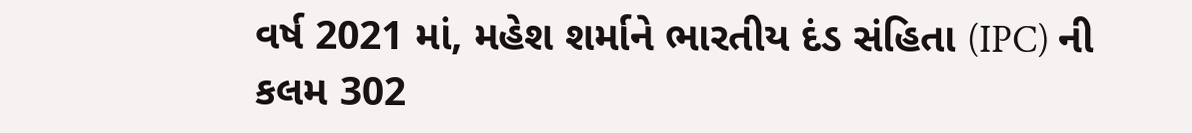વર્ષ 2021 માં, મહેશ શર્માને ભારતીય દંડ સંહિતા (IPC) ની કલમ 302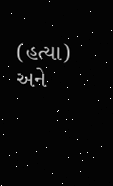(હત્યા) અને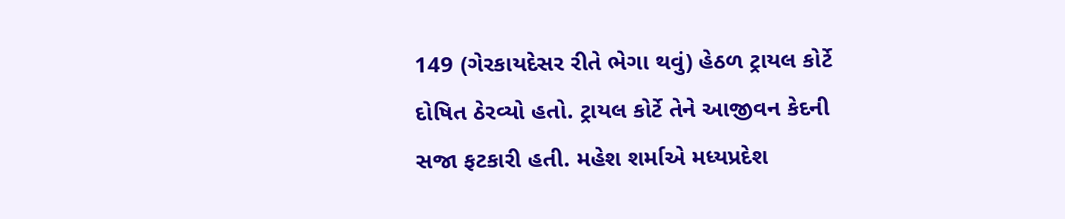149 (ગેરકાયદેસર રીતે ભેગા થવું) હેઠળ ટ્રાયલ કોર્ટે દોષિત ઠેરવ્યો હતો. ટ્રાયલ કોર્ટે તેને આજીવન કેદની સજા ફટકારી હતી. મહેશ શર્માએ મધ્યપ્રદેશ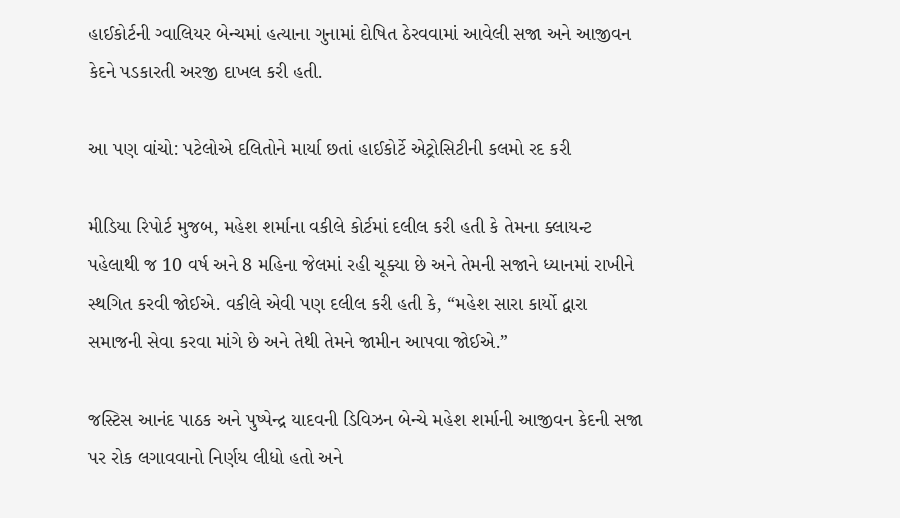હાઈકોર્ટની ગ્વાલિયર બેન્ચમાં હત્યાના ગુનામાં દોષિત ઠેરવવામાં આવેલી સજા અને આજીવન કેદને પડકારતી અરજી દાખલ કરી હતી.

આ પણ વાંચો: પટેલોએ દલિતોને માર્યા છતાં હાઈકોર્ટે એટ્રોસિટીની કલમો રદ કરી

મીડિયા રિપોર્ટ મુજબ, મહેશ શર્માના વકીલે કોર્ટમાં દલીલ કરી હતી કે તેમના ક્લાયન્ટ પહેલાથી જ 10 વર્ષ અને 8 મહિના જેલમાં રહી ચૂક્યા છે અને તેમની સજાને ધ્યાનમાં રાખીને સ્થગિત કરવી જોઈએ. વકીલે એવી પણ દલીલ કરી હતી કે, “મહેશ સારા કાર્યો દ્વારા સમાજની સેવા કરવા માંગે છે અને તેથી તેમને જામીન આપવા જોઈએ.”

જસ્ટિસ આનંદ પાઠક અને પુષ્પેન્દ્ર યાદવની ડિવિઝન બેન્ચે મહેશ શર્માની આજીવન કેદની સજા પર રોક લગાવવાનો નિર્ણય લીધો હતો અને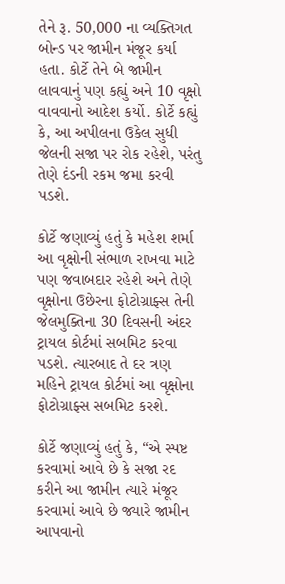તેને રૂ. 50,000 ના વ્યક્તિગત બોન્ડ પર જામીન મંજૂર કર્યા હતા. કોર્ટે તેને બે જામીન લાવવાનું પણ કહ્યું અને 10 વૃક્ષો વાવવાનો આદેશ કર્યો. કોર્ટે કહ્યું કે, આ અપીલના ઉકેલ સુધી જેલની સજા પર રોક રહેશે, પરંતુ તેણે દંડની રકમ જમા કરવી પડશે.

કોર્ટે જણાવ્યું હતું કે મહેશ શર્મા આ વૃક્ષોની સંભાળ રાખવા માટે પણ જવાબદાર રહેશે અને તેણે વૃક્ષોના ઉછેરના ફોટોગ્રાફ્સ તેની જેલમુક્તિના 30 દિવસની અંદર ટ્રાયલ કોર્ટમાં સબમિટ કરવા પડશે. ત્યારબાદ તે દર ત્રણ મહિને ટ્રાયલ કોર્ટમાં આ વૃક્ષોના ફોટોગ્રાફ્સ સબમિટ કરશે.

કોર્ટે જણાવ્યું હતું કે, “એ સ્પષ્ટ કરવામાં આવે છે કે સજા રદ કરીને આ જામીન ત્યારે મંજૂર કરવામાં આવે છે જ્યારે જામીન આપવાનો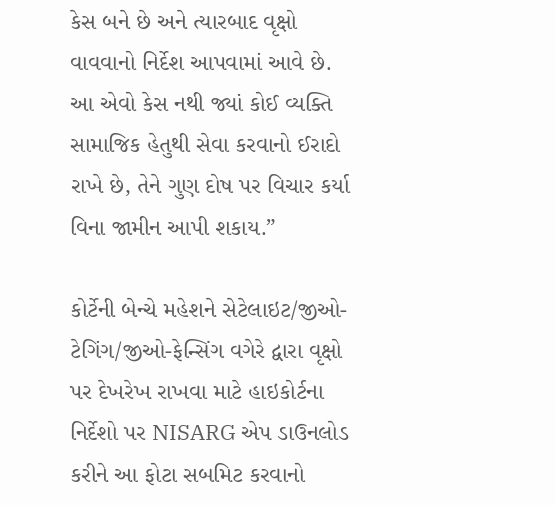કેસ બને છે અને ત્યારબાદ વૃક્ષો વાવવાનો નિર્દેશ આપવામાં આવે છે. આ એવો કેસ નથી જ્યાં કોઈ વ્યક્તિ સામાજિક હેતુથી સેવા કરવાનો ઈરાદો રાખે છે, તેને ગુણ દોષ પર વિચાર કર્યા વિના જામીન આપી શકાય.”

કોર્ટેની બેન્ચે મહેશને સેટેલાઇટ/જીઓ-ટેગિંગ/જીઓ-ફેન્સિંગ વગેરે દ્વારા વૃક્ષો પર દેખરેખ રાખવા માટે હાઇકોર્ટના નિર્દેશો પર NISARG એપ ડાઉનલોડ કરીને આ ફોટા સબમિટ કરવાનો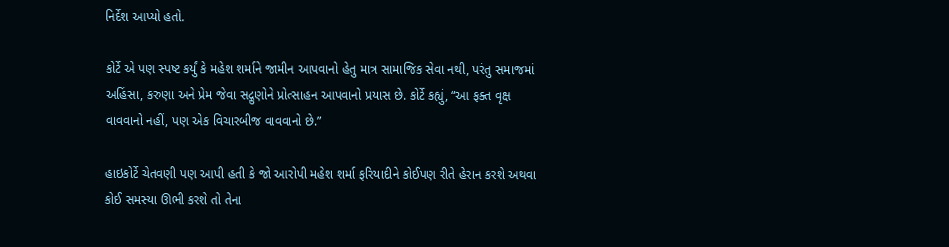નિર્દેશ આપ્યો હતો.

કોર્ટે એ પણ સ્પષ્ટ કર્યું કે મહેશ શર્માને જામીન આપવાનો હેતુ માત્ર સામાજિક સેવા નથી, પરંતુ સમાજમાં અહિંસા, કરુણા અને પ્રેમ જેવા સદ્ગુણોને પ્રોત્સાહન આપવાનો પ્રયાસ છે. કોર્ટે કહ્યું, “આ ફક્ત વૃક્ષ વાવવાનો નહીં, પણ એક વિચારબીજ વાવવાનો છે.”

હાઇકોર્ટે ચેતવણી પણ આપી હતી કે જો આરોપી મહેશ શર્મા ફરિયાદીને કોઈપણ રીતે હેરાન કરશે અથવા કોઈ સમસ્યા ઊભી કરશે તો તેના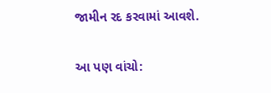જામીન રદ કરવામાં આવશે.

આ પણ વાંચો: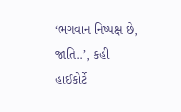‘ભગવાન નિષ્પક્ષ છે, જાતિ..’, કહી હાઈકોર્ટે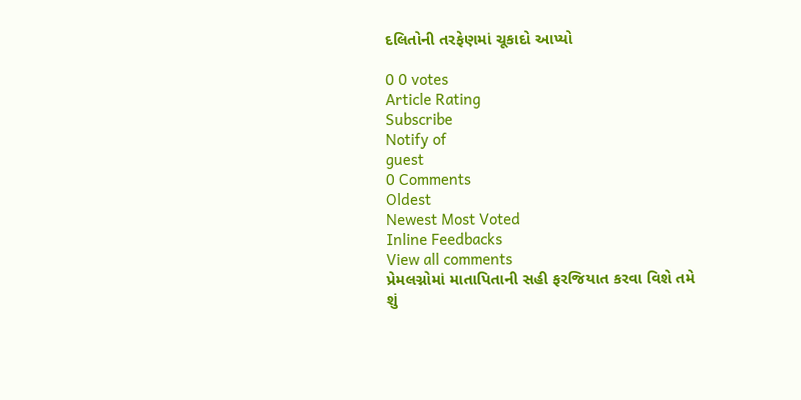દલિતોની તરફેણમાં ચૂકાદો આપ્યો

0 0 votes
Article Rating
Subscribe
Notify of
guest
0 Comments
Oldest
Newest Most Voted
Inline Feedbacks
View all comments
પ્રેમલગ્નોમાં માતાપિતાની સહી ફરજિયાત કરવા વિશે તમે શું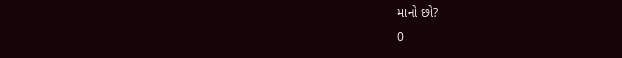માનો છો?
0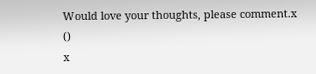Would love your thoughts, please comment.x
()
x